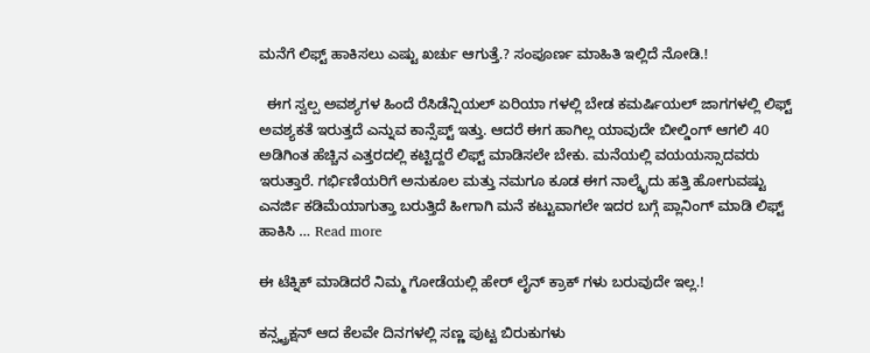ಮನೆಗೆ ಲಿಫ್ಟ್ ಹಾಕಿಸಲು ಎಷ್ಟು ಖರ್ಚು ಆಗುತ್ತೆ.? ಸಂಪೂರ್ಣ ಮಾಹಿತಿ ಇಲ್ಲಿದೆ ನೋಡಿ.!

  ಈಗ ಸ್ವಲ್ಪ ಅವಶ್ಯಗಳ ಹಿಂದೆ ರೆಸಿಡೆನ್ಷಿಯಲ್ ಏರಿಯಾ ಗಳಲ್ಲಿ ಬೇಡ ಕಮರ್ಷಿಯಲ್ ಜಾಗಗಳಲ್ಲಿ ಲಿಫ್ಟ್ ಅವಶ್ಯಕತೆ ಇರುತ್ತದೆ ಎನ್ನುವ ಕಾನ್ಸೆಪ್ಟ್ ಇತ್ತು. ಆದರೆ ಈಗ ಹಾಗಿಲ್ಲ ಯಾವುದೇ ಬೀಲ್ಡಿಂಗ್ ಆಗಲಿ 40 ಅಡಿಗಿಂತ ಹೆಚ್ಚಿನ ಎತ್ತರದಲ್ಲಿ ಕಟ್ಟಿದ್ದರೆ ಲಿಫ್ಟ್ ಮಾಡಿಸಲೇ ಬೇಕು. ಮನೆಯಲ್ಲಿ ವಯಯಸ್ಸಾದವರು ಇರುತ್ತಾರೆ. ಗರ್ಭಿಣಿಯರಿಗೆ ಅನುಕೂಲ ಮತ್ತು ನಮಗೂ ಕೂಡ ಈಗ ನಾಲ್ಕೈದು ಹತ್ತಿ ಹೋಗುವಷ್ಟು ಎನರ್ಜಿ ಕಡಿಮೆಯಾಗುತ್ತಾ ಬರುತ್ತಿದೆ ಹೀಗಾಗಿ ಮನೆ ಕಟ್ಟುವಾಗಲೇ ಇದರ ಬಗ್ಗೆ ಪ್ಲಾನಿಂಗ್ ಮಾಡಿ ಲಿಫ್ಟ್ ಹಾಕಿಸಿ … Read more

ಈ ಟೆಕ್ನಿಕ್ ಮಾಡಿದರೆ ನಿಮ್ಮ ಗೋಡೆಯಲ್ಲಿ ಹೇರ್ ಲೈನ್ ಕ್ರಾಕ್ ಗಳು ಬರುವುದೇ ಇಲ್ಲ.!

ಕನ್ಸ್ಟ್ರಕ್ಷನ್ ಆದ ಕೆಲವೇ ದಿನಗಳಲ್ಲಿ ಸಣ್ಣ ಪುಟ್ಟ ಬಿರುಕುಗಳು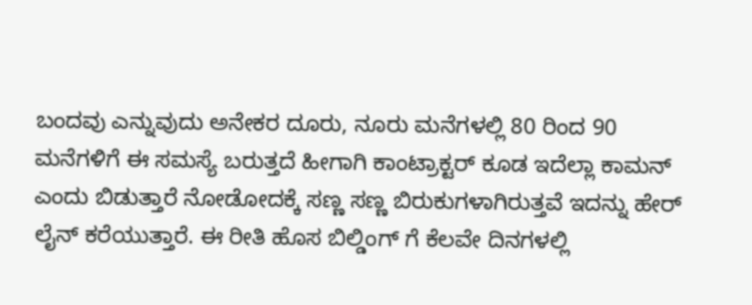ಬಂದವು ಎನ್ನುವುದು ಅನೇಕರ ದೂರು, ನೂರು ಮನೆಗಳಲ್ಲಿ 80 ರಿಂದ 90 ಮನೆಗಳಿಗೆ ಈ ಸಮಸ್ಯೆ ಬರುತ್ತದೆ ಹೀಗಾಗಿ ಕಾಂಟ್ರಾಕ್ಟರ್ ಕೂಡ ಇದೆಲ್ಲಾ ಕಾಮನ್ ಎಂದು ಬಿಡುತ್ತಾರೆ ನೋಡೋದಕ್ಕೆ ಸಣ್ಣ ಸಣ್ಣ ಬಿರುಕುಗಳಾಗಿರುತ್ತವೆ ಇದನ್ನು ಹೇರ್ ಲೈನ್ ಕರೆಯುತ್ತಾರೆ. ಈ ರೀತಿ ಹೊಸ ಬಿಲ್ಡಿಂಗ್ ಗೆ ಕೆಲವೇ ದಿನಗಳಲ್ಲಿ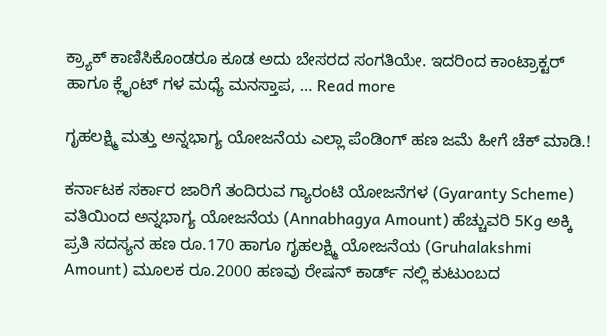ಕ್ರ್ಯಾಕ್ ಕಾಣಿಸಿಕೊಂಡರೂ ಕೂಡ ಅದು ಬೇಸರದ ಸಂಗತಿಯೇ. ಇದರಿಂದ ಕಾಂಟ್ರಾಕ್ಟರ್ ಹಾಗೂ ಕ್ಲೈಂಟ್ ಗಳ ಮಧ್ಯೆ ಮನಸ್ತಾಪ, … Read more

ಗೃಹಲಕ್ಷ್ಮಿ ಮತ್ತು ಅನ್ನಭಾಗ್ಯ ಯೋಜನೆಯ ಎಲ್ಲಾ ಪೆಂಡಿಂಗ್ ಹಣ ಜಮೆ ಹೀಗೆ ಚೆಕ್ ಮಾಡಿ.!

ಕರ್ನಾಟಕ ಸರ್ಕಾರ ಜಾರಿಗೆ ತಂದಿರುವ ಗ್ಯಾರಂಟಿ ಯೋಜನೆಗಳ (Gyaranty Scheme) ವತಿಯಿಂದ ಅನ್ನಭಾಗ್ಯ ಯೋಜನೆಯ (Annabhagya Amount) ಹೆಚ್ಚುವರಿ 5Kg ಅಕ್ಕಿ ಪ್ರತಿ ಸದಸ್ಯನ ಹಣ ರೂ.170 ಹಾಗೂ ಗೃಹಲಕ್ಷ್ಮಿ ಯೋಜನೆಯ (Gruhalakshmi Amount) ಮೂಲಕ ರೂ.2000 ಹಣವು ರೇಷನ್ ಕಾರ್ಡ್ ನಲ್ಲಿ ಕುಟುಂಬದ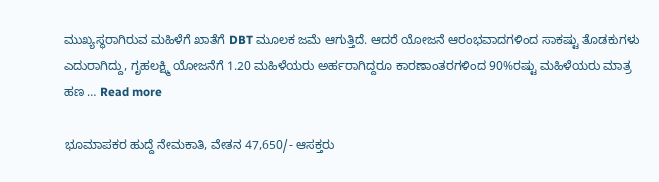ಮುಖ್ಯಸ್ಥರಾಗಿರುವ ಮಹಿಳೆಗೆ ಖಾತೆಗೆ DBT ಮೂಲಕ ಜಮೆ ಆಗುತ್ತಿದೆ. ಆದರೆ ಯೋಜನೆ ಆರಂಭವಾದಗಳಿಂದ ಸಾಕಷ್ಟು ತೊಡಕುಗಳು ಎದುರಾಗಿದ್ದು, ಗೃಹಲಕ್ಷ್ಮಿ ಯೋಜನೆಗೆ 1.20 ಮಹಿಳೆಯರು ಅರ್ಹರಾಗಿದ್ದರೂ ಕಾರಣಾಂತರಗಳಿಂದ 90%ರಷ್ಟು ಮಹಿಳೆಯರು ಮಾತ್ರ ಹಣ … Read more

ಭೂಮಾಪಕರ ಹುದ್ದೆ ನೇಮಕಾತಿ, ವೇತನ 47,650/- ಆಸಕ್ತರು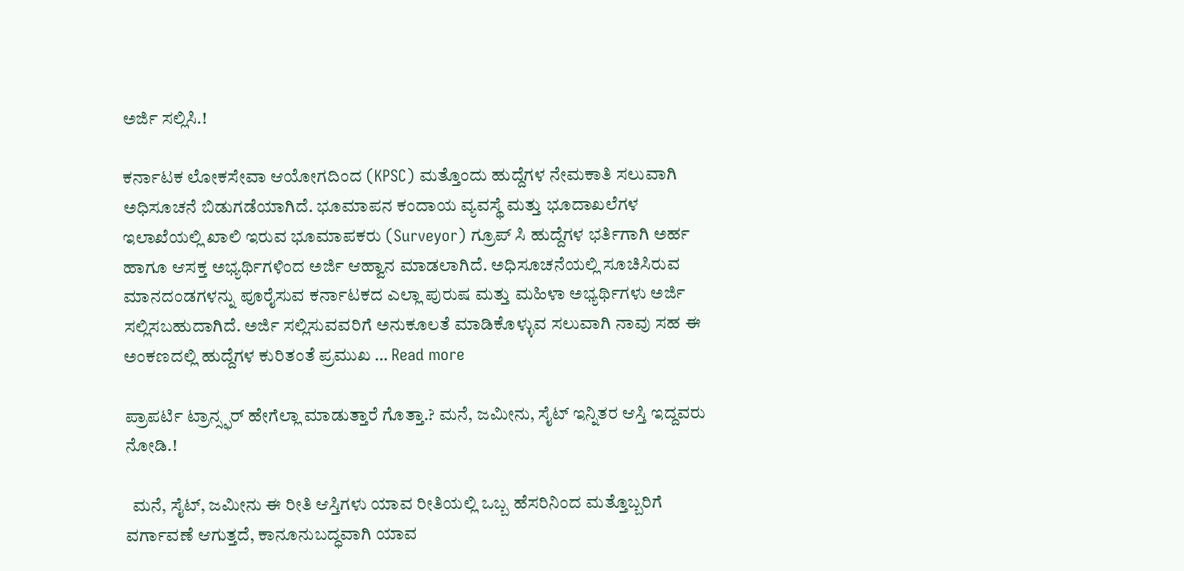ಅರ್ಜಿ ಸಲ್ಲಿಸಿ.!

ಕರ್ನಾಟಕ ಲೋಕಸೇವಾ ಆಯೋಗದಿಂದ (KPSC) ಮತ್ತೊಂದು ಹುದ್ದೆಗಳ ನೇಮಕಾತಿ ಸಲುವಾಗಿ ಅಧಿಸೂಚನೆ ಬಿಡುಗಡೆಯಾಗಿದೆ. ಭೂಮಾಪನ ಕಂದಾಯ ವ್ಯವಸ್ಥೆ ಮತ್ತು ಭೂದಾಖಲೆಗಳ ಇಲಾಖೆಯಲ್ಲಿ ಖಾಲಿ ಇರುವ ಭೂಮಾಪಕರು (Surveyor) ಗ್ರೂಪ್ ಸಿ ಹುದ್ದೆಗಳ ಭರ್ತಿಗಾಗಿ ಅರ್ಹ ಹಾಗೂ ಆಸಕ್ತ ಅಭ್ಯರ್ಥಿಗಳಿಂದ ಅರ್ಜಿ ಆಹ್ವಾನ ಮಾಡಲಾಗಿದೆ. ಅಧಿಸೂಚನೆಯಲ್ಲಿ ಸೂಚಿಸಿರುವ ಮಾನದಂಡಗಳನ್ನು ಪೂರೈಸುವ ಕರ್ನಾಟಕದ ಎಲ್ಲಾ ಪುರುಷ ಮತ್ತು ಮಹಿಳಾ ಅಭ್ಯರ್ಥಿಗಳು ಅರ್ಜಿ ಸಲ್ಲಿಸಬಹುದಾಗಿದೆ. ಅರ್ಜಿ ಸಲ್ಲಿಸುವವರಿಗೆ ಅನುಕೂಲತೆ ಮಾಡಿಕೊಳ್ಳುವ ಸಲುವಾಗಿ ನಾವು ಸಹ ಈ ಅಂಕಣದಲ್ಲಿ ಹುದ್ದೆಗಳ ಕುರಿತಂತೆ ಪ್ರಮುಖ … Read more

ಪ್ರಾಪರ್ಟಿ ಟ್ರಾನ್ಸ್ಫರ್ ಹೇಗೆಲ್ಲಾ ಮಾಡುತ್ತಾರೆ ಗೊತ್ತಾ.? ಮನೆ, ಜಮೀನು, ಸೈಟ್ ಇನ್ನಿತರ ಆಸ್ತಿ ಇದ್ದವರು ನೋಡಿ.!

  ಮನೆ, ಸೈಟ್, ಜಮೀನು ಈ ರೀತಿ ಆಸ್ತಿಗಳು ಯಾವ ರೀತಿಯಲ್ಲಿ ಒಬ್ಬ ಹೆಸರಿನಿಂದ ಮತ್ತೊಬ್ಬರಿಗೆ ವರ್ಗಾವಣೆ ಆಗುತ್ತದೆ, ಕಾನೂನುಬದ್ಧವಾಗಿ ಯಾವ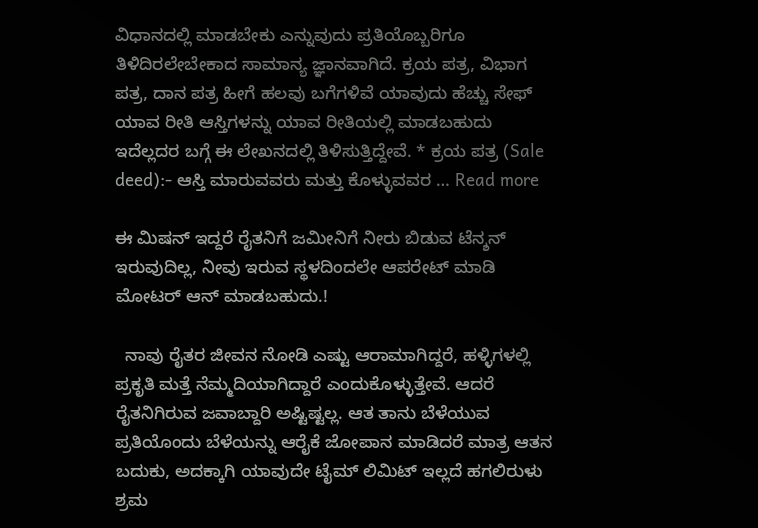ವಿಧಾನದಲ್ಲಿ ಮಾಡಬೇಕು ಎನ್ನುವುದು ಪ್ರತಿಯೊಬ್ಬರಿಗೂ ತಿಳಿದಿರಲೇಬೇಕಾದ ಸಾಮಾನ್ಯ ಜ್ಞಾನವಾಗಿದೆ. ಕ್ರಯ ಪತ್ರ, ವಿಭಾಗ ಪತ್ರ, ದಾನ ಪತ್ರ ಹೀಗೆ ಹಲವು ಬಗೆಗಳಿವೆ ಯಾವುದು ಹೆಚ್ಚು ಸೇಫ್ ಯಾವ ರೀತಿ ಆಸ್ತಿಗಳನ್ನು ಯಾವ ರೀತಿಯಲ್ಲಿ ಮಾಡಬಹುದು ಇದೆಲ್ಲದರ ಬಗ್ಗೆ ಈ ಲೇಖನದಲ್ಲಿ ತಿಳಿಸುತ್ತಿದ್ದೇವೆ. * ಕ್ರಯ ಪತ್ರ (Sale deed):- ಆಸ್ತಿ ಮಾರುವವರು ಮತ್ತು ಕೊಳ್ಳುವವರ … Read more

ಈ ಮಿಷನ್ ಇದ್ದರೆ ರೈತನಿಗೆ ಜಮೀನಿಗೆ ನೀರು ಬಿಡುವ ಟೆನ್ಶನ್ ಇರುವುದಿಲ್ಲ, ನೀವು ಇರುವ ಸ್ಥಳದಿಂದಲೇ ಆಪರೇಟ್ ಮಾಡಿ ಮೋಟರ್ ಆನ್ ಮಾಡಬಹುದು.!

  ನಾವು ರೈತರ ಜೀವನ ನೋಡಿ ಎಷ್ಟು ಆರಾಮಾಗಿದ್ದರೆ, ಹಳ್ಳಿಗಳಲ್ಲಿ ಪ್ರಕೃತಿ ಮತ್ತೆ ನೆಮ್ಮದಿಯಾಗಿದ್ದಾರೆ ಎಂದುಕೊಳ್ಳುತ್ತೇವೆ. ಆದರೆ ರೈತನಿಗಿರುವ ಜವಾಬ್ದಾರಿ ಅಷ್ಟಿಷ್ಟಲ್ಲ. ಆತ ತಾನು ಬೆಳೆಯುವ ಪ್ರತಿಯೊಂದು ಬೆಳೆಯನ್ನು ಆರೈಕೆ ಜೋಪಾನ ಮಾಡಿದರೆ ಮಾತ್ರ ಆತನ ಬದುಕು, ಅದಕ್ಕಾಗಿ ಯಾವುದೇ ಟೈಮ್ ಲಿಮಿಟ್ ಇಲ್ಲದೆ ಹಗಲಿರುಳು ಶ್ರಮ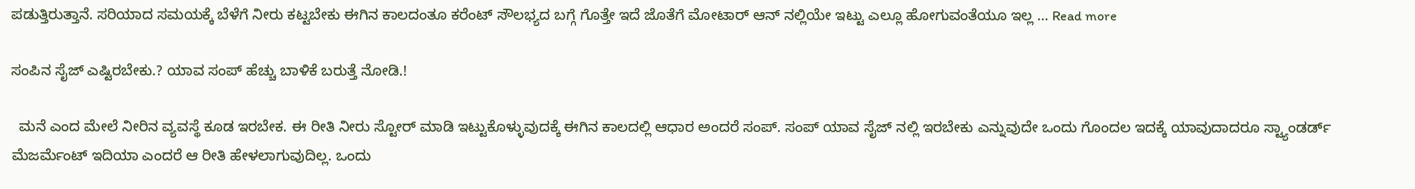ಪಡುತ್ತಿರುತ್ತಾನೆ. ಸರಿಯಾದ ಸಮಯಕ್ಕೆ ಬೆಳೆಗೆ ನೀರು ಕಟ್ಟಬೇಕು ಈಗಿನ ಕಾಲದಂತೂ ಕರೆಂಟ್ ಸೌಲಭ್ಯದ ಬಗ್ಗೆ ಗೊತ್ತೇ ಇದೆ ಜೊತೆಗೆ ಮೋಟಾರ್ ಆನ್ ನಲ್ಲಿಯೇ ಇಟ್ಟು ಎಲ್ಲೂ ಹೋಗುವಂತೆಯೂ ಇಲ್ಲ … Read more

ಸಂಪಿನ ಸೈಜ್ ಎಷ್ಟಿರಬೇಕು.? ಯಾವ ಸಂಪ್ ಹೆಚ್ಚು ಬಾಳಿಕೆ ಬರುತ್ತೆ ನೋಡಿ.!

  ಮನೆ ಎಂದ ಮೇಲೆ ನೀರಿನ ವ್ಯವಸ್ಥೆ ಕೂಡ ಇರಬೇಕ. ಈ ರೀತಿ ನೀರು ಸ್ಟೋರ್ ಮಾಡಿ ಇಟ್ಟುಕೊಳ್ಳುವುದಕ್ಕೆ ಈಗಿನ ಕಾಲದಲ್ಲಿ ಆಧಾರ ಅಂದರೆ ಸಂಪ್. ಸಂಪ್ ಯಾವ ಸೈಜ್ ನಲ್ಲಿ ಇರಬೇಕು ಎನ್ನುವುದೇ ಒಂದು ಗೊಂದಲ ಇದಕ್ಕೆ ಯಾವುದಾದರೂ ಸ್ಟ್ಯಾಂಡರ್ಡ್ ಮೆಜರ್ಮೆಂಟ್ ಇದಿಯಾ ಎಂದರೆ ಆ ರೀತಿ ಹೇಳಲಾಗುವುದಿಲ್ಲ. ಒಂದು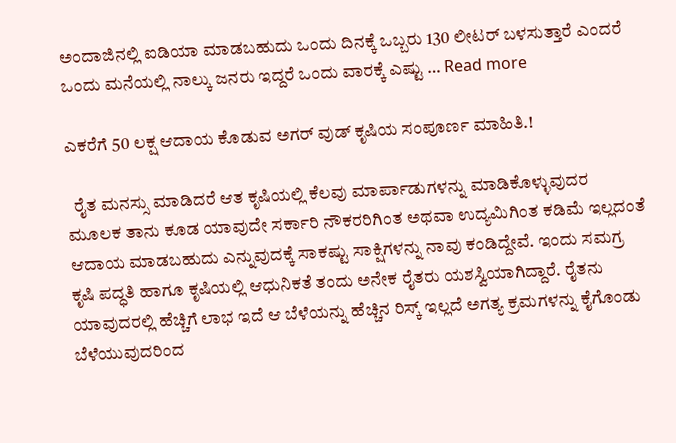ಅಂದಾಜಿನಲ್ಲಿ ಐಡಿಯಾ ಮಾಡಬಹುದು ಒಂದು ದಿನಕ್ಕೆ ಒಬ್ಬರು 130 ಲೀಟರ್ ಬಳಸುತ್ತಾರೆ ಎಂದರೆ ಒಂದು ಮನೆಯಲ್ಲಿ ನಾಲ್ಕು ಜನರು ಇದ್ದರೆ ಒಂದು ವಾರಕ್ಕೆ ಎಷ್ಟು … Read more

ಎಕರೆಗೆ 50 ಲಕ್ಷ ಆದಾಯ ಕೊಡುವ ಅಗರ್ ವುಡ್ ಕೃಷಿಯ ಸಂಪೂರ್ಣ ಮಾಹಿತಿ.!

  ರೈತ ಮನಸ್ಸು ಮಾಡಿದರೆ ಆತ ಕೃಷಿಯಲ್ಲಿ ಕೆಲವು ಮಾರ್ಪಾಡುಗಳನ್ನು ಮಾಡಿಕೊಳ್ಳುವುದರ ಮೂಲಕ ತಾನು ಕೂಡ ಯಾವುದೇ ಸರ್ಕಾರಿ ನೌಕರರಿಗಿಂತ ಅಥವಾ ಉದ್ಯಮಿಗಿಂತ ಕಡಿಮೆ ಇಲ್ಲದಂತೆ ಆದಾಯ ಮಾಡಬಹುದು ಎನ್ನುವುದಕ್ಕೆ ಸಾಕಷ್ಟು ಸಾಕ್ಷಿಗಳನ್ನು ನಾವು ಕಂಡಿದ್ದೇವೆ. ಇಂದು ಸಮಗ್ರ ಕೃಷಿ ಪದ್ಧತಿ ಹಾಗೂ ಕೃಷಿಯಲ್ಲಿ ಆಧುನಿಕತೆ ತಂದು ಅನೇಕ ರೈತರು ಯಶಸ್ವಿಯಾಗಿದ್ದಾರೆ. ರೈತನು ಯಾವುದರಲ್ಲಿ ಹೆಚ್ಚಿಗೆ ಲಾಭ ಇದೆ ಆ ಬೆಳೆಯನ್ನು ಹೆಚ್ಚಿನ ರಿಸ್ಕ್ ಇಲ್ಲದೆ ಅಗತ್ಯ ಕ್ರಮಗಳನ್ನು ಕೈಗೊಂಡು ಬೆಳೆಯುವುದರಿಂದ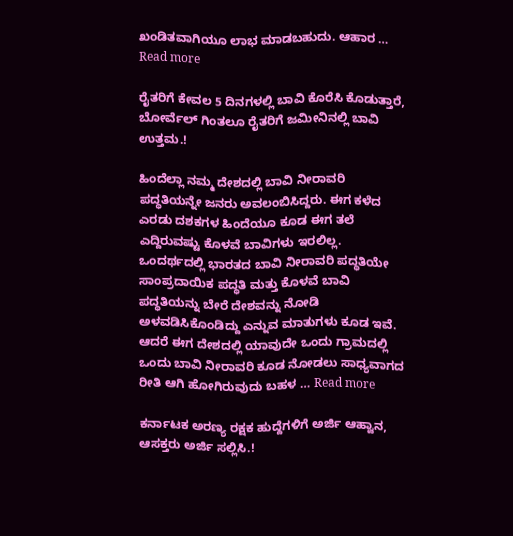ಖಂಡಿತವಾಗಿಯೂ ಲಾಭ ಮಾಡಬಹುದು. ಆಹಾರ … Read more

ರೈತರಿಗೆ ಕೇವಲ 5 ದಿನಗಳಲ್ಲಿ ಬಾವಿ ಕೊರೆಸಿ ಕೊಡುತ್ತಾರೆ, ಬೋರ್ವೆಲ್ ಗಿಂತಲೂ ರೈತರಿಗೆ ಜಮೀನಿನಲ್ಲಿ ಬಾವಿ ಉತ್ತಮ.!

ಹಿಂದೆಲ್ಲಾ ನಮ್ಮ ದೇಶದಲ್ಲಿ ಬಾವಿ ನೀರಾವರಿ ಪದ್ಧತಿಯನ್ನೇ ಜನರು ಅವಲಂಬಿಸಿದ್ದರು. ಈಗ ಕಳೆದ ಎರಡು ದಶಕಗಳ ಹಿಂದೆಯೂ ಕೂಡ ಈಗ ತಲೆ ಎದ್ದಿರುವಷ್ಟು ಕೊಳವೆ ಬಾವಿಗಳು ಇರಲಿಲ್ಲ. ಒಂದರ್ಥದಲ್ಲಿ ಭಾರತದ ಬಾವಿ ನೀರಾವರಿ ಪದ್ಧತಿಯೇ ಸಾಂಪ್ರದಾಯಿಕ ಪದ್ಧತಿ ಮತ್ತು ಕೊಳವೆ ಬಾವಿ ಪದ್ಧತಿಯನ್ನು ಬೇರೆ ದೇಶವನ್ನು ನೋಡಿ ಅಳವಡಿಸಿಕೊಂಡಿದ್ದು ಎನ್ನುವ ಮಾತುಗಳು ಕೂಡ ಇವೆ. ಆದರೆ ಈಗ ದೇಶದಲ್ಲಿ ಯಾವುದೇ ಒಂದು ಗ್ರಾಮದಲ್ಲಿ ಒಂದು ಬಾವಿ ನೀರಾವರಿ ಕೂಡ ನೋಡಲು ಸಾಧ್ಯವಾಗದ ರೀತಿ ಆಗಿ ಹೋಗಿರುವುದು ಬಹಳ … Read more

ಕರ್ನಾಟಕ ಅರಣ್ಯ ರಕ್ಷಕ ಹುದ್ದೆಗಳಿಗೆ ಅರ್ಜಿ ಆಹ್ವಾನ, ಆಸಕ್ತರು ಅರ್ಜಿ ಸಲ್ಲಿಸಿ.!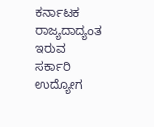ಕರ್ನಾಟಕ ರಾಜ್ಯದಾದ್ಯಂತ ಇರುವ ಸರ್ಕಾರಿ ಉದ್ಯೋಗ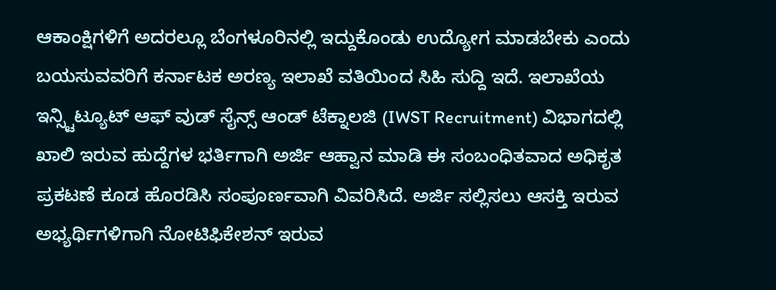ಆಕಾಂಕ್ಷಿಗಳಿಗೆ ಅದರಲ್ಲೂ ಬೆಂಗಳೂರಿನಲ್ಲಿ ಇದ್ದುಕೊಂಡು ಉದ್ಯೋಗ ಮಾಡಬೇಕು ಎಂದು ಬಯಸುವವರಿಗೆ ಕರ್ನಾಟಕ ಅರಣ್ಯ ಇಲಾಖೆ ವತಿಯಿಂದ ಸಿಹಿ ಸುದ್ದಿ ಇದೆ. ಇಲಾಖೆಯ ಇನ್ಸ್ಟಿಟ್ಯೂಟ್ ಆಫ್ ವುಡ್ ಸೈನ್ಸ್ ಆಂಡ್ ಟೆಕ್ನಾಲಜಿ (IWST Recruitment) ವಿಭಾಗದಲ್ಲಿ ಖಾಲಿ ಇರುವ ಹುದ್ದೆಗಳ ಭರ್ತಿಗಾಗಿ ಅರ್ಜಿ ಆಹ್ವಾನ ಮಾಡಿ ಈ ಸಂಬಂಧಿತವಾದ ಅಧಿಕೃತ ಪ್ರಕಟಣೆ ಕೂಡ ಹೊರಡಿಸಿ ಸಂಪೂರ್ಣವಾಗಿ ವಿವರಿಸಿದೆ. ಅರ್ಜಿ ಸಲ್ಲಿಸಲು ಆಸಕ್ತಿ ಇರುವ ಅಭ್ಯರ್ಥಿಗಳಿಗಾಗಿ ನೋಟಿಫಿಕೇಶನ್ ಇರುವ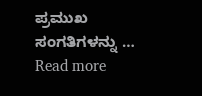ಪ್ರಮುಖ ಸಂಗತಿಗಳನ್ನು … Read more